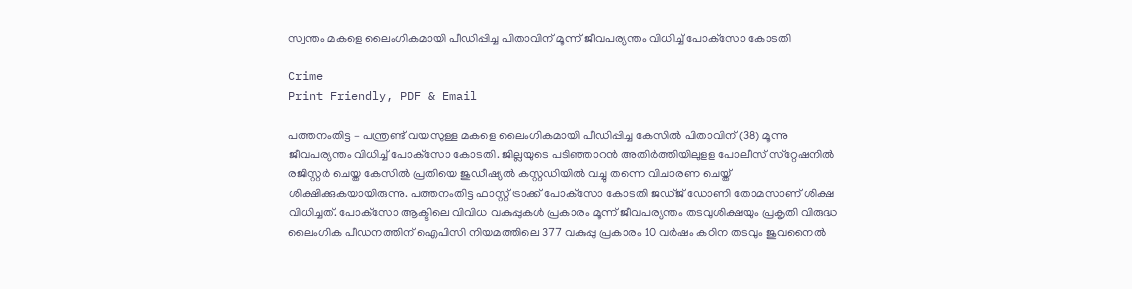സ്വന്തം മകളെ ലൈംഗികമായി പീഡിപ്പിച്ച പിതാവിന് മൂന്ന് ജീവപര്യന്തം വിധിച്ച് പോക്‌സോ കോടതി

Crime
Print Friendly, PDF & Email

പത്തനംതിട്ട – പന്ത്രണ്ട് വയസുള്ള മകളെ ലൈംഗികമായി പീഡിപ്പിച്ച കേസിൽ പിതാവിന് (38) മൂന്നു ജീവപര്യന്തം വിധിച്ച് പോക്‌സോ കോടതി. ജില്ലയുടെ പടിഞ്ഞാറൻ അതിർത്തിയിലുളള പോലീസ് സ്‌റ്റേഷനിൽ രജിസ്റ്റർ ചെയ്ത കേസിൽ പ്രതിയെ ജുഡീഷ്യൽ കസ്റ്റഡിയിൽ വച്ചു തന്നെ വിചാരണ ചെയ്ത് ശിക്ഷിക്കുകയായിരുന്നു. പത്തനംതിട്ട ഫാസ്റ്റ് ട്രാക്ക് പോക്‌സോ കോടതി ജഡ്ജ് ഡോണി തോമസാണ് ശിക്ഷ വിധിച്ചത്. പോക്‌സോ ആക്ടിലെ വിവിധ വകുപ്പുകൾ പ്രകാരം മൂന്ന് ജീവപര്യന്തം തടവുശിക്ഷയും പ്രകൃതി വിരുദ്ധ ലൈംഗിക പീഡനത്തിന് ഐപിസി നിയമത്തിലെ 377 വകുപ്പു പ്രകാരം 10 വർഷം കഠിന തടവും ജുവനൈൽ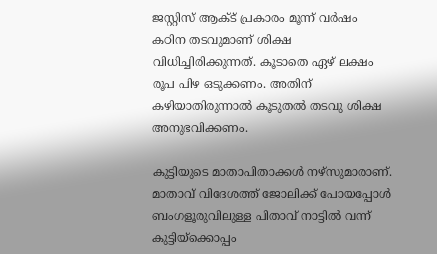ജസ്റ്റിസ് ആക്ട് പ്രകാരം മൂന്ന് വർഷം കഠിന തടവുമാണ് ശിക്ഷ വിധിച്ചിരിക്കുന്നത്. കൂടാതെ ഏഴ് ലക്ഷം രൂപ പിഴ ഒടുക്കണം. അതിന് കഴിയാതിരുന്നാൽ കൂടുതൽ തടവു ശിക്ഷ അനുഭവിക്കണം.

കുട്ടിയുടെ മാതാപിതാക്കൾ നഴ്‌സുമാരാണ്. മാതാവ് വിദേശത്ത് ജോലിക്ക് പോയപ്പോൾ ബംഗളൂരുവിലുള്ള പിതാവ് നാട്ടിൽ വന്ന് കുട്ടിയ്‌ക്കൊപ്പം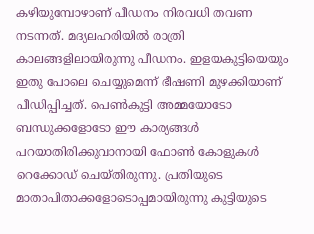കഴിയുമ്പോഴാണ് പീഡനം നിരവധി തവണ നടന്നത്. മദ്യലഹരിയിൽ രാത്രി കാലങ്ങളിലായിരുന്നു പീഡനം. ഇളയകുട്ടിയെയും ഇതു പോലെ ചെയ്യുമെന്ന് ഭീഷണി മുഴക്കിയാണ് പീഡിപ്പിച്ചത്. പെൺകുട്ടി അമ്മയോടോ ബന്ധുക്കളോടോ ഈ കാര്യങ്ങൾ പറയാതിരിക്കുവാനായി ഫോൺ കോളുകൾ റെക്കോഡ് ചെയ്തിരുന്നു. പ്രതിയുടെ മാതാപിതാക്കളോടൊപ്പമായിരുന്നു കുട്ടിയുടെ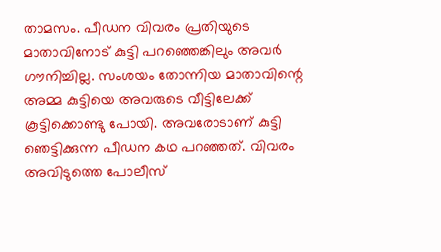താമസം. പീഡന വിവരം പ്രതിയുടെ മാതാവിനോട് കുട്ടി പറഞ്ഞെങ്കിലും അവർ ഗൗനിച്ചില്ല. സംശയം തോന്നിയ മാതാവിന്റെ അമ്മ കുട്ടിയെ അവരുടെ വീട്ടിലേക്ക് കൂട്ടിക്കൊണ്ടു പോയി. അവരോടാണ് കുട്ടി ഞെട്ടിക്കുന്ന പീഡന കഥ പറഞ്ഞത്. വിവരം അവിടുത്തെ പോലീസ്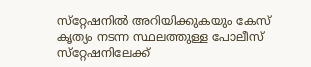സ്‌റ്റേഷനിൽ അറിയിക്കുകയും കേസ് കൃത്യം നടന്ന സ്ഥലത്തുള്ള പോലീസ് സ്‌റ്റേഷനിലേക്ക്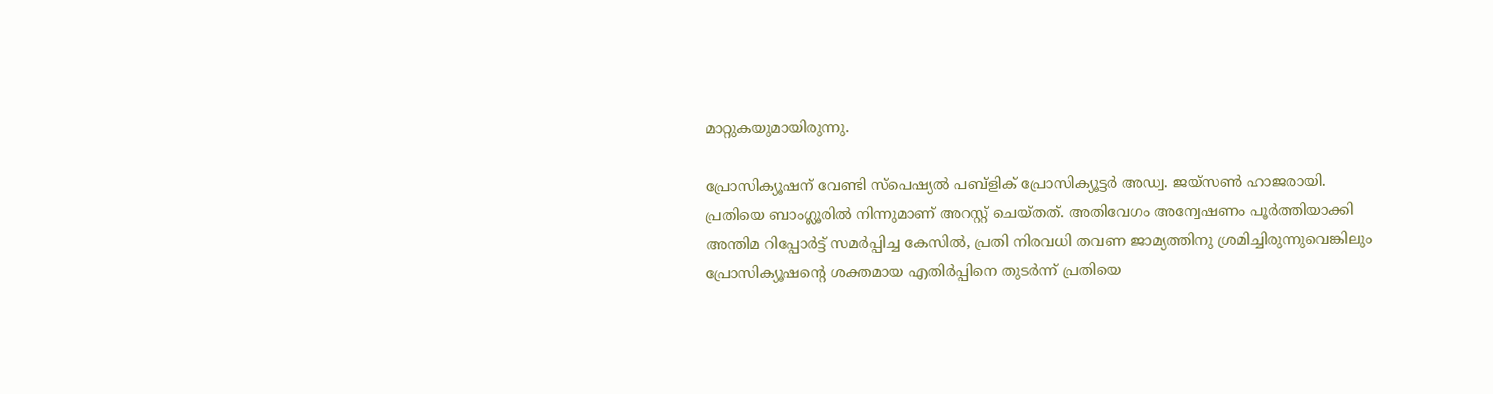മാറ്റുകയുമായിരുന്നു.

പ്രോസിക്യൂഷന് വേണ്ടി സ്‌പെഷ്യൽ പബ്‌ളിക് പ്രോസിക്യൂട്ടർ അഡ്വ. ജയ്‌സൺ ഹാജരായി. പ്രതിയെ ബാംഗ്ലൂരിൽ നിന്നുമാണ് അറസ്റ്റ് ചെയ്തത്. അതിവേഗം അന്വേഷണം പൂർത്തിയാക്കി അന്തിമ റിപ്പോർട്ട് സമർപ്പിച്ച കേസിൽ, പ്രതി നിരവധി തവണ ജാമ്യത്തിനു ശ്രമിച്ചിരുന്നുവെങ്കിലും പ്രോസിക്യൂഷന്റെ ശക്തമായ എതിർപ്പിനെ തുടർന്ന് പ്രതിയെ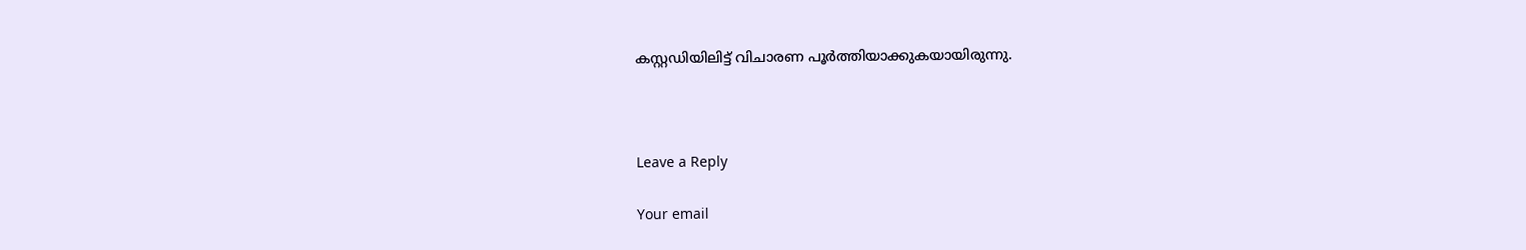കസ്റ്റഡിയിലിട്ട് വിചാരണ പൂർത്തിയാക്കുകയായിരുന്നു.



Leave a Reply

Your email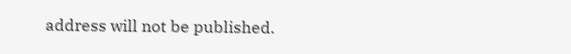address will not be published.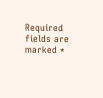Required fields are marked *